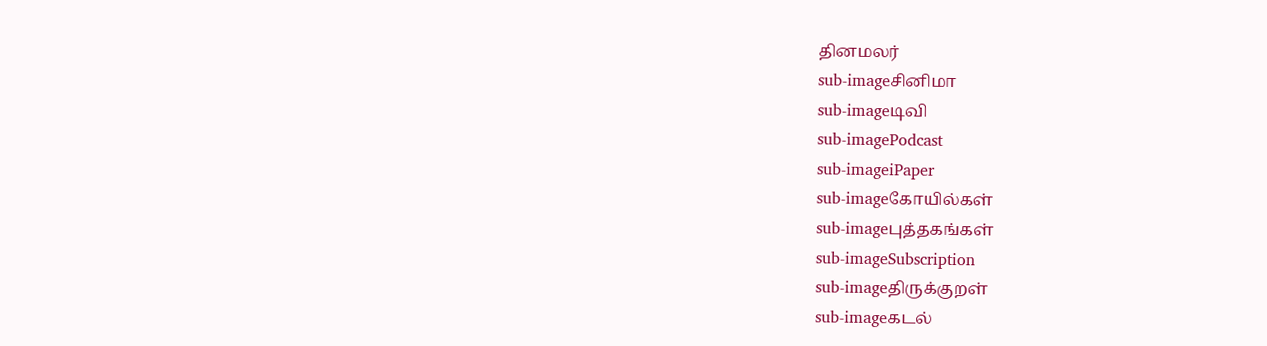தினமலர்
sub-imageசினிமா
sub-imageடிவி
sub-imagePodcast
sub-imageiPaper
sub-imageகோயில்கள்
sub-imageபுத்தகங்கள்
sub-imageSubscription
sub-imageதிருக்குறள்
sub-imageகடல்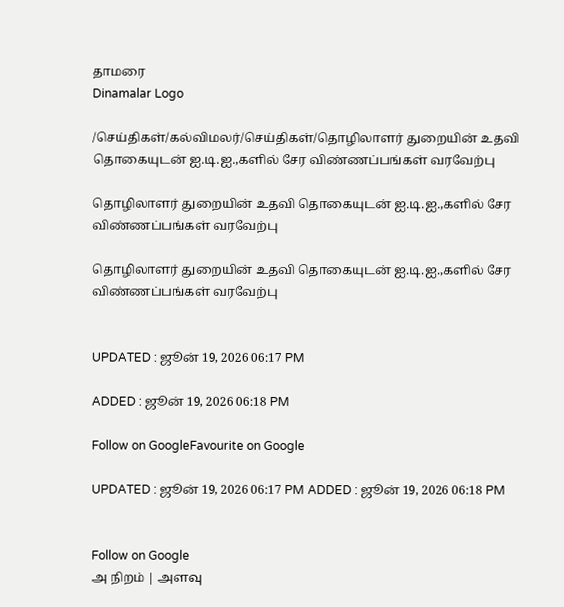தாமரை
Dinamalar Logo

/செய்திகள்/கல்விமலர்/செய்திகள்/தொழிலாளர் துறையின் உதவி தொகையுடன் ஐ.டி.ஐ.,களில் சேர விண்ணப்பங்கள் வரவேற்பு

தொழிலாளர் துறையின் உதவி தொகையுடன் ஐ.டி.ஐ.,களில் சேர விண்ணப்பங்கள் வரவேற்பு

தொழிலாளர் துறையின் உதவி தொகையுடன் ஐ.டி.ஐ.,களில் சேர விண்ணப்பங்கள் வரவேற்பு


UPDATED : ஜூன் 19, 2026 06:17 PM

ADDED : ஜூன் 19, 2026 06:18 PM

Follow on GoogleFavourite on Google

UPDATED : ஜூன் 19, 2026 06:17 PM ADDED : ஜூன் 19, 2026 06:18 PM


Follow on Google
அ நிறம் | அளவு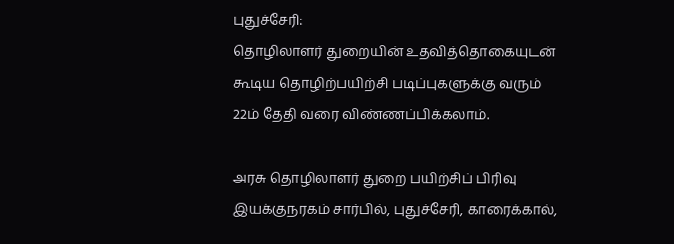புதுச்சேரி:
தொழிலாளர் துறையின் உதவித்தொகையுடன் கூடிய தொழிற்பயிற்சி படிப்புகளுக்கு வரும் 22ம் தேதி வரை விண்ணப்பிக்கலாம்.

அரசு தொழிலாளர் துறை பயிற்சிப் பிரிவு இயக்குநரகம் சார்பில், புதுச்சேரி, காரைக்கால்,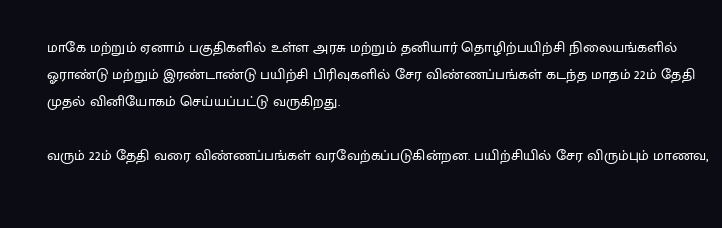மாகே மற்றும் ஏனாம் பகுதிகளில் உள்ள அரசு மற்றும் தனியார் தொழிற்பயிற்சி நிலையங்களில் ஓராண்டு மற்றும் இரண்டாண்டு பயிற்சி பிரிவுகளில் சேர விண்ணப்பங்கள் கடந்த மாதம் 22ம் தேதி முதல் வினியோகம் செய்யப்பட்டு வருகிறது.

வரும் 22ம் தேதி வரை விண்ணப்பங்கள் வரவேற்கப்படுகின்றன. பயிற்சியில் சேர விரும்பும் மாணவ,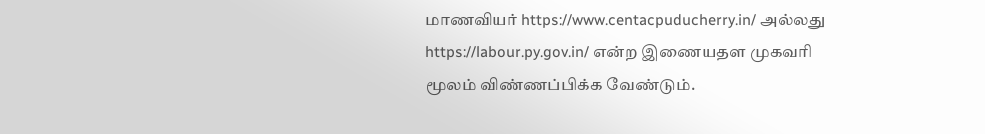மாணவியர் https://www.centacpuducherry.in/ அல்லது https://labour.py.gov.in/ என்ற இணையதள முகவரி மூலம் விண்ணப்பிக்க வேண்டும்.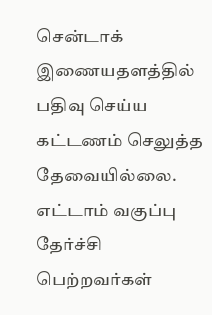சென்டாக் இணையதளத்தில் பதிவு செய்ய கட்டணம் செலுத்த தேவையில்லை. எட்டாம் வகுப்பு தேர்ச்சி பெற்றவர்கள்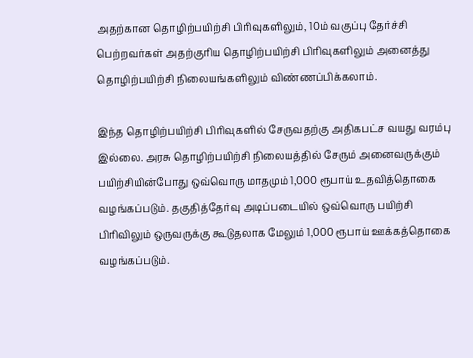அதற்கான தொழிற்பயிற்சி பிரிவுகளிலும், 10ம் வகுப்பு தேர்ச்சி பெற்றவர்கள் அதற்குரிய தொழிற்பயிற்சி பிரிவுகளிலும் அனைத்து தொழிற்பயிற்சி நிலையங்களிலும் விண்ணப்பிக்கலாம்.

இந்த தொழிற்பயிற்சி பிரிவுகளில் சேருவதற்கு அதிகபட்ச வயது வரம்பு இல்லை. அரசு தொழிற்பயிற்சி நிலையத்தில் சேரும் அனைவருக்கும் பயிற்சியின்போது ஒவ்வொரு மாதமும் 1,000 ரூபாய் உதவித்தொகை வழங்கப்படும். தகுதித்தேர்வு அடிப்படையில் ஒவ்வொரு பயிற்சி பிரிவிலும் ஒருவருக்கு கூடுதலாக மேலும் 1,000 ரூபாய் ஊக்கத்தொகை வழங்கப்படும்.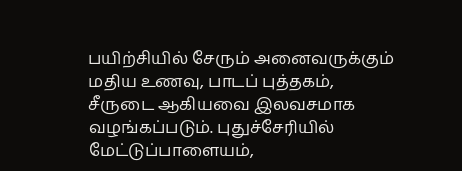பயிற்சியில் சேரும் அனைவருக்கும் மதிய உணவு, பாடப் புத்தகம், சீருடை ஆகியவை இலவசமாக வழங்கப்படும். புதுச்சேரியில் மேட்டுப்பாளையம்,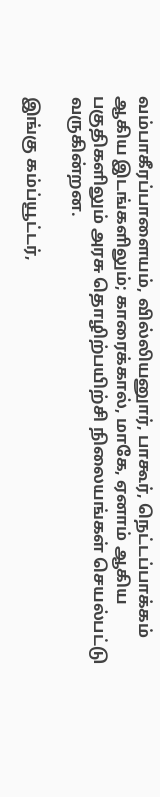வம்பாகீரப்பாளையம், வில்லியனுார், பாகூர், நெட்டப்பாக்கம் ஆகிய இடங்களிலும்; காரைக்கால், மாகே, ஏனாம் ஆகிய பகுதிகளிலும் அரசு தொழிற்பயிற்சி நிலையங்கள் செயல்பட்டு வருகின்றன.

இங்கு கம்ப்யூட்டர்,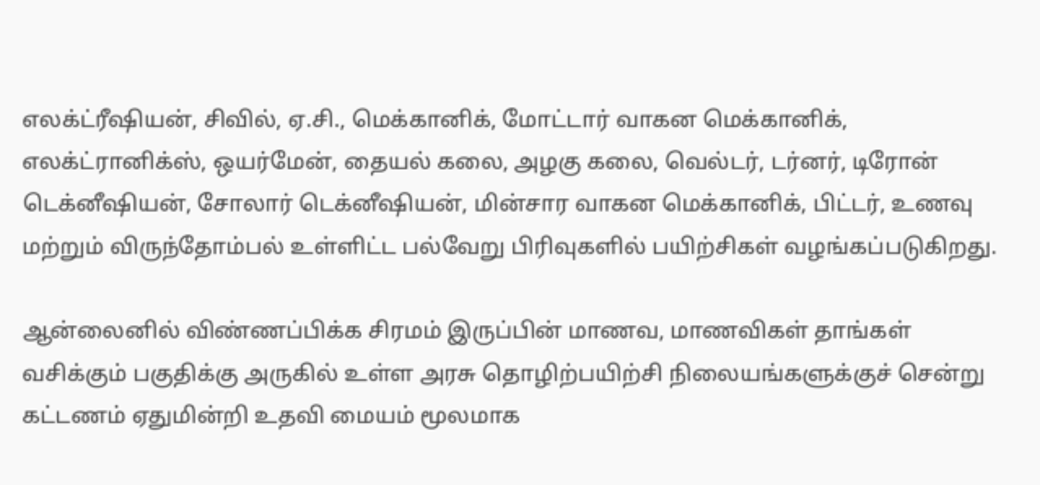எலக்ட்ரீஷியன், சிவில், ஏ.சி., மெக்கானிக், மோட்டார் வாகன மெக்கானிக், எலக்ட்ரானிக்ஸ், ஒயர்மேன், தையல் கலை, அழகு கலை, வெல்டர், டர்னர், டிரோன் டெக்னீஷியன், சோலார் டெக்னீஷியன், மின்சார வாகன மெக்கானிக், பிட்டர், உணவு மற்றும் விருந்தோம்பல் உள்ளிட்ட பல்வேறு பிரிவுகளில் பயிற்சிகள் வழங்கப்படுகிறது.

ஆன்லைனில் விண்ணப்பிக்க சிரமம் இருப்பின் மாணவ, மாணவிகள் தாங்கள் வசிக்கும் பகுதிக்கு அருகில் உள்ள அரசு தொழிற்பயிற்சி நிலையங்களுக்குச் சென்று கட்டணம் ஏதுமின்றி உதவி மையம் மூலமாக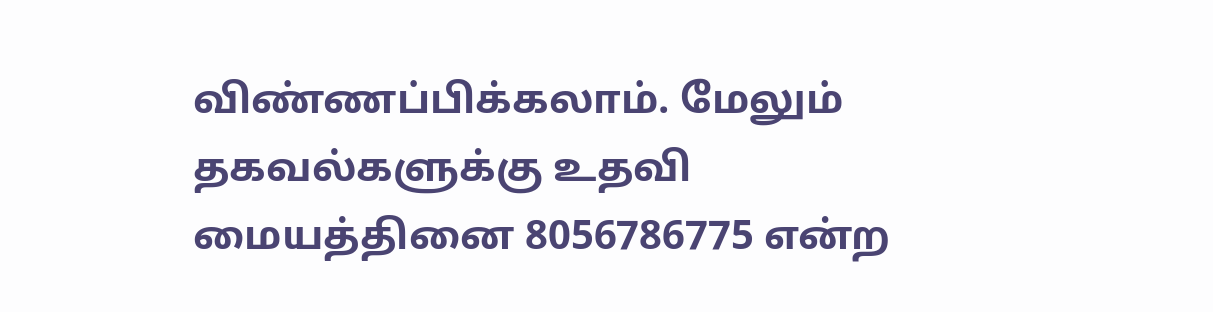விண்ணப்பிக்கலாம். மேலும் தகவல்களுக்கு உதவி மையத்தினை 8056786775 என்ற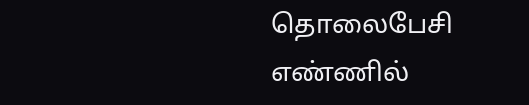தொலைபேசி எண்ணில்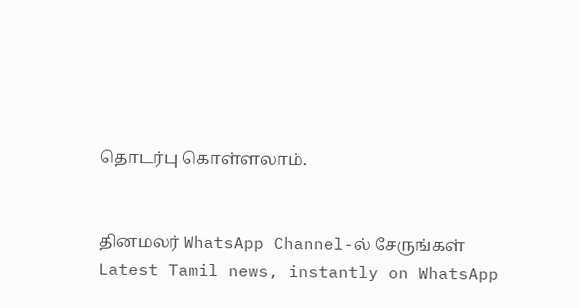தொடர்பு கொள்ளலாம்.


தினமலர் WhatsApp Channel-ல் சேருங்கள்
Latest Tamil news, instantly on WhatsApp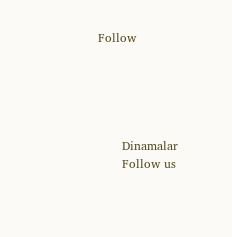Follow





      Dinamalar
      Follow us